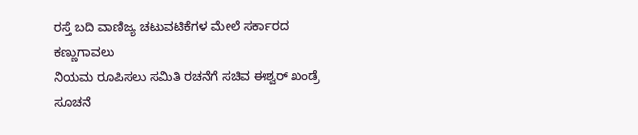ರಸ್ತೆ ಬದಿ ವಾಣಿಜ್ಯ ಚಟುವಟಿಕೆಗಳ ಮೇಲೆ ಸರ್ಕಾರದ ಕಣ್ಣುಗಾವಲು
ನಿಯಮ ರೂಪಿಸಲು ಸಮಿತಿ ರಚನೆಗೆ ಸಚಿವ ಈಶ್ವರ್ ಖಂಡ್ರೆ ಸೂಚನೆ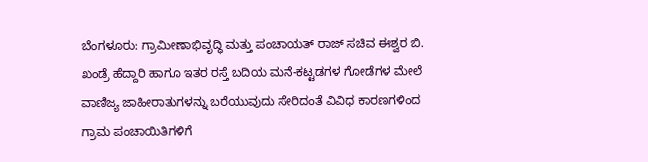ಬೆಂಗಳೂರು: ಗ್ರಾಮೀಣಾಭಿವೃದ್ಧಿ ಮತ್ತು ಪಂಚಾಯತ್ ರಾಜ್ ಸಚಿವ ಈಶ್ವರ ಬಿ. ಖಂಡ್ರೆ ಹೆದ್ದಾರಿ ಹಾಗೂ ಇತರ ರಸ್ತೆ ಬದಿಯ ಮನೆ-ಕಟ್ಟಡಗಳ ಗೋಡೆಗಳ ಮೇಲೆ ವಾಣಿಜ್ಯ ಜಾಹೀರಾತುಗಳನ್ನು ಬರೆಯುವುದು ಸೇರಿದಂತೆ ವಿವಿಧ ಕಾರಣಗಳಿಂದ ಗ್ರಾಮ ಪಂಚಾಯಿತಿಗಳಿಗೆ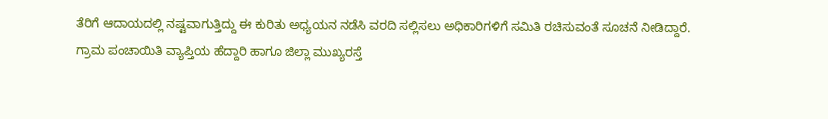ತೆರಿಗೆ ಆದಾಯದಲ್ಲಿ ನಷ್ಟವಾಗುತ್ತಿದ್ದು ಈ ಕುರಿತು ಅಧ್ಯಯನ ನಡೆಸಿ ವರದಿ ಸಲ್ಲಿಸಲು ಅಧಿಕಾರಿಗಳಿಗೆ ಸಮಿತಿ ರಚಿಸುವಂತೆ ಸೂಚನೆ ನೀಡಿದ್ದಾರೆ.
ಗ್ರಾಮ ಪಂಚಾಯಿತಿ ವ್ಯಾಪ್ತಿಯ ಹೆದ್ದಾರಿ ಹಾಗೂ ಜಿಲ್ಲಾ ಮುಖ್ಯರಸ್ತೆ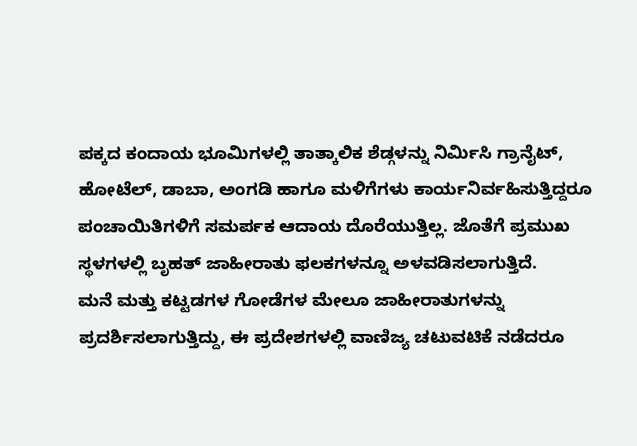ಪಕ್ಕದ ಕಂದಾಯ ಭೂಮಿಗಳಲ್ಲಿ ತಾತ್ಕಾಲಿಕ ಶೆಡ್ಗಳನ್ನು ನಿರ್ಮಿಸಿ ಗ್ರಾನೈಟ್, ಹೋಟೆಲ್, ಡಾಬಾ, ಅಂಗಡಿ ಹಾಗೂ ಮಳಿಗೆಗಳು ಕಾರ್ಯನಿರ್ವಹಿಸುತ್ತಿದ್ದರೂ ಪಂಚಾಯಿತಿಗಳಿಗೆ ಸಮರ್ಪಕ ಆದಾಯ ದೊರೆಯುತ್ತಿಲ್ಲ. ಜೊತೆಗೆ ಪ್ರಮುಖ ಸ್ಥಳಗಳಲ್ಲಿ ಬೃಹತ್ ಜಾಹೀರಾತು ಫಲಕಗಳನ್ನೂ ಅಳವಡಿಸಲಾಗುತ್ತಿದೆ.
ಮನೆ ಮತ್ತು ಕಟ್ಟಡಗಳ ಗೋಡೆಗಳ ಮೇಲೂ ಜಾಹೀರಾತುಗಳನ್ನು ಪ್ರದರ್ಶಿಸಲಾಗುತ್ತಿದ್ದು, ಈ ಪ್ರದೇಶಗಳಲ್ಲಿ ವಾಣಿಜ್ಯ ಚಟುವಟಿಕೆ ನಡೆದರೂ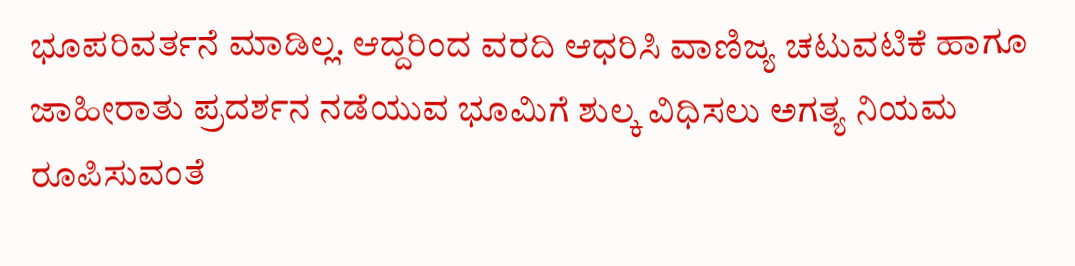ಭೂಪರಿವರ್ತನೆ ಮಾಡಿಲ್ಲ. ಆದ್ದರಿಂದ ವರದಿ ಆಧರಿಸಿ ವಾಣಿಜ್ಯ ಚಟುವಟಿಕೆ ಹಾಗೂ ಜಾಹೀರಾತು ಪ್ರದರ್ಶನ ನಡೆಯುವ ಭೂಮಿಗೆ ಶುಲ್ಕ ವಿಧಿಸಲು ಅಗತ್ಯ ನಿಯಮ ರೂಪಿಸುವಂತೆ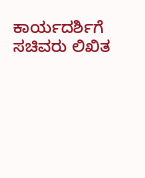ಕಾರ್ಯದರ್ಶಿಗೆ ಸಚಿವರು ಲಿಖಿತ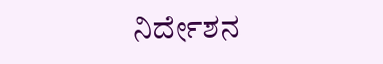ನಿರ್ದೇಶನ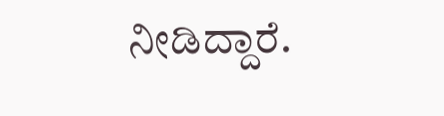ನೀಡಿದ್ದಾರೆ.